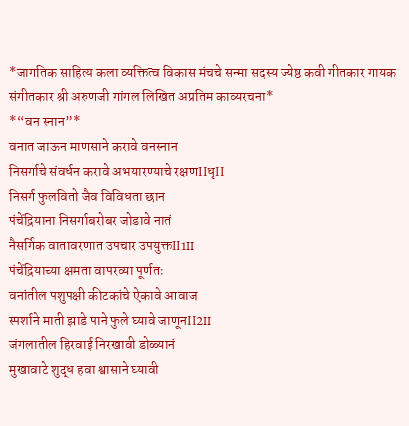*जागतिक साहित्य कला व्यक्तित्व विकास मंचचे सन्मा सदस्य ज्येष्ठ कवी गीतकार गायक संगीतकार श्री अरुणजी गांगल लिखित अप्रतिम काव्यरचना*
*“वन स्नान”*
वनात जाऊन माणसाने करावे वनस्नान
निसर्गाचे संवर्धन करावे अभयारण्याचे रक्षणIIधृII
निसर्ग फुलवितो जैव विविधता छान
पंचेंद्रियाना निसर्गाबरोबर जोडावे नातं
नैसर्गिक वातावरणात उपचार उपयुक्तII1II
पंचेंद्रियाच्या क्षमता वापरव्या पूर्णतः
वनांतील पशुपक्षी कीटकांचे ऐकावे आवाज
स्पर्शाने माती झाडे पाने फुले घ्यावे जाणूनII2II
जंगलातील हिरवाई निरखावी डोळ्यानं
मुखावाटे शुद्ध हवा श्वासाने घ्यावी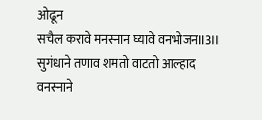ओढून
सचैल करावे मनस्नान घ्यावे वनभोजनII3II
सुगंधाने तणाव शमतो वाटतो आल्हाद
वनस्नाने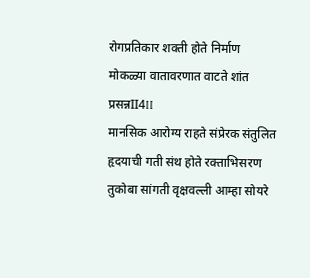रोगप्रतिकार शक्ती होते निर्माण
मोकळ्या वातावरणात वाटते शांत प्रसन्नII4II
मानसिक आरोग्य राहते संप्रेरक संतुलित
हृदयाची गती संथ होते रक्ताभिसरण
तुकोबा सांगती वृक्षवल्ली आम्हा सोयरे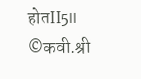होतII5II
©कवी.श्री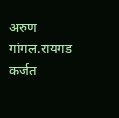अरुण गांगल.रायगड कर्जत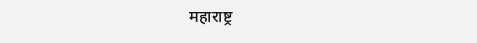महाराष्ट्र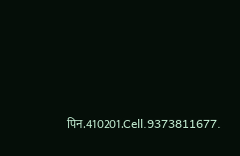पिन.410201.Cell.9373811677.